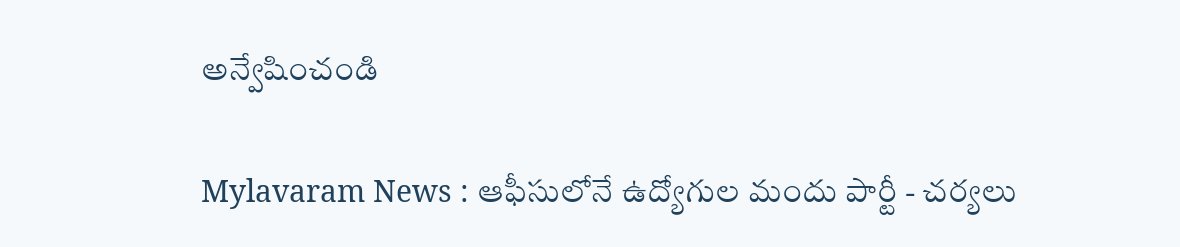అన్వేషించండి

Mylavaram News : ఆఫీసులోనే ఉద్యోగుల మందు పార్టీ - చర్యలు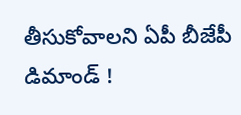తీసుకోవాలని ఏపీ బీజేపీ డిమాండ్ !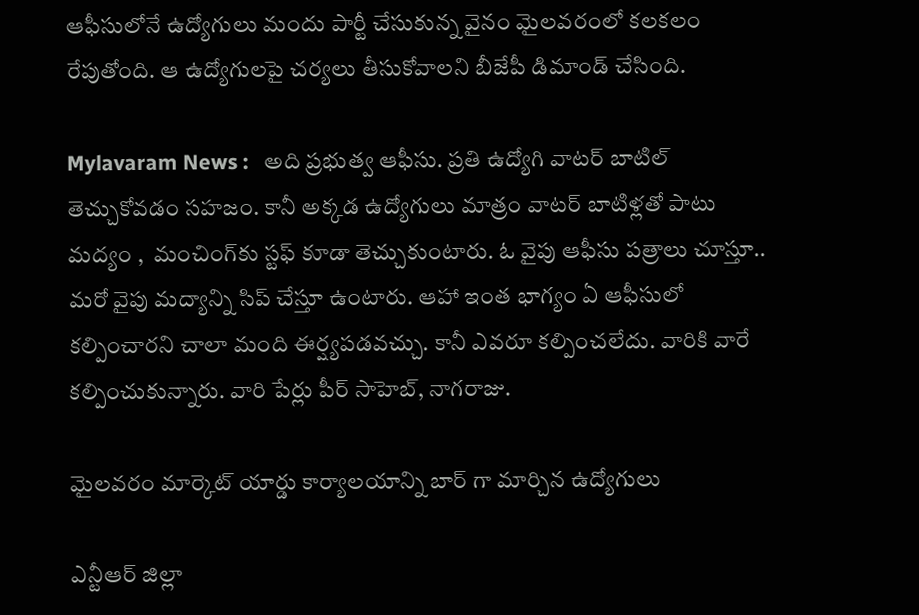ఆఫీసులోనే ఉద్యోగులు మందు పార్టీ చేసుకున్న వైనం మైలవరంలో కలకలం రేపుతోంది. ఆ ఉద్యోగులపై చర్యలు తీసుకోవాలని బీజేపీ డిమాండ్ చేసింది.

Mylavaram News :   అది ప్రభుత్వ ఆఫీసు. ప్రతి ఉద్యోగి వాటర్ బాటిల్ తెచ్చుకోవడం సహజం. కానీ అక్కడ ఉద్యోగులు మాత్రం వాటర్ బాటిళ్లతో పాటు  మద్యం ,  మంచింగ్‌కు స్టఫ్ కూడా తెచ్చుకుంటారు. ఓ వైపు ఆఫీసు పత్రాలు చూస్తూ.. మరో వైపు మద్యాన్ని సిప్ చేస్తూ ఉంటారు. ఆహా ఇంత భాగ్యం ఏ ఆఫీసులో కల్పించారని చాలా మంది ఈర్ష్యపడవచ్చు. కానీ ఎవరూ కల్పించలేదు. వారికి వారే కల్పించుకున్నారు. వారి పేర్లు పీర్ సాహెబ్, నాగరాజు.

మైలవరం మార్కెట్ యార్డు కార్యాలయాన్ని బార్ గా మార్చిన ఉద్యోగులు

ఎన్టీఆర్ జిల్లా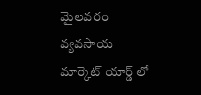మైలవరం వ్యవసాయ మార్కెట్ యార్డ్ లో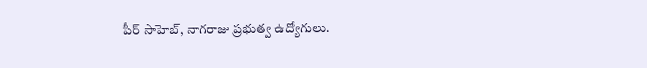పీర్ సాహెబ్, నాగరాజు ప్రభుత్వ ఉద్యోగులు.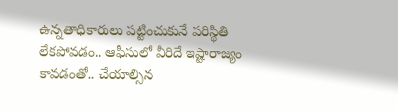ఉన్నతాధికారులు పట్టించుకునే పరిస్థితి లేకపోవడం.. ఆఫీసులో వీరిదే ఇష్టారాజ్యం కావడంతో.. చేయాల్సిన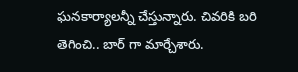ఘనకార్యాలన్నీ చేస్తున్నారు. చివరికి బరి తెగించి.. బార్ గా మార్చేశారు.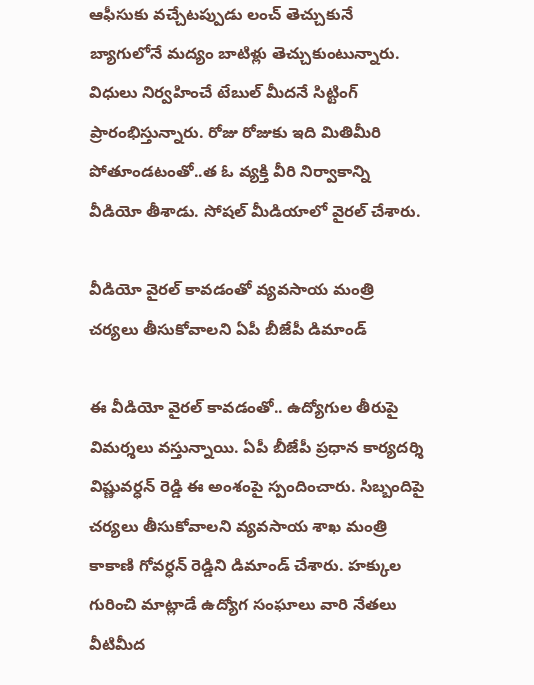ఆఫీసుకు వచ్చేటప్పుడు లంచ్ తెచ్చుకునే బ్యాగులోనే మద్యం బాటిళ్లు తెచ్చుకుంటున్నారు. విధులు నిర్వహించే టేబుల్ మీదనే సిట్టింగ్ ప్రారంభిస్తున్నారు. రోజు రోజుకు ఇది మితిమీరి పోతూండటంతో..త ఓ వ్యక్తి వీరి నిర్వాకాన్ని వీడియో తీశాడు. సోషల్ మీడియాలో వైరల్ చేశారు.

వీడియో వైరల్ కావడంతో వ్యవసాయ మంత్రి చర్యలు తీసుకోవాలని ఏపీ బీజేపీ డిమాండ్

ఈ వీడియో వైరల్ కావడంతో.. ఉద్యోగుల తీరుపై విమర్శలు వస్తున్నాయి. ఏపీ బీజేపీ ప్రధాన కార్యదర్శి విష్ణువర్ధన్ రెడ్డి ఈ అంశంపై స్పందించారు. సిబ్బందిపై చర్యలు తీసుకోవాలని వ్యవసాయ శాఖ మంత్రి కాకాణి గోవర్ధన్ రెడ్డిని డిమాండ్ చేశారు. హక్కుల గురించి మాట్లాడే ఉద్యోగ సంఘాలు వారి నేతలు వీటిమీద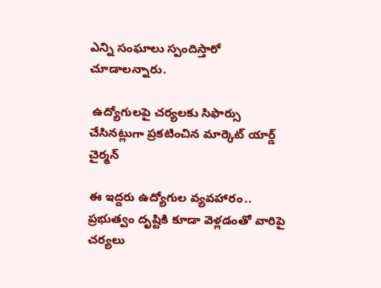ఎన్ని సంఘాలు స్పందిస్తారో చూడాలన్నారు.

 ఉద్యోగులపై చర్యలకు సిఫార్సు చేసినట్లుగా ప్రకటించిన మార్కెట్ యార్డ్ చైర్మన్

ఈ ఇద్దరు ఉద్యోగుల వ్యవహారం.. ప్రభుత్వం దృష్టికి కూడా వెళ్లడంతో వారిపై చర్యలు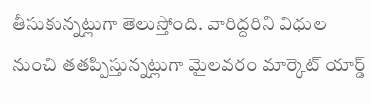తీసుకున్నట్లుగా తెలుస్తోంది. వారిద్దరిని విధుల నుంచి తతప్పిస్తున్నట్లుగా మైలవరం మార్కెట్ యార్డ్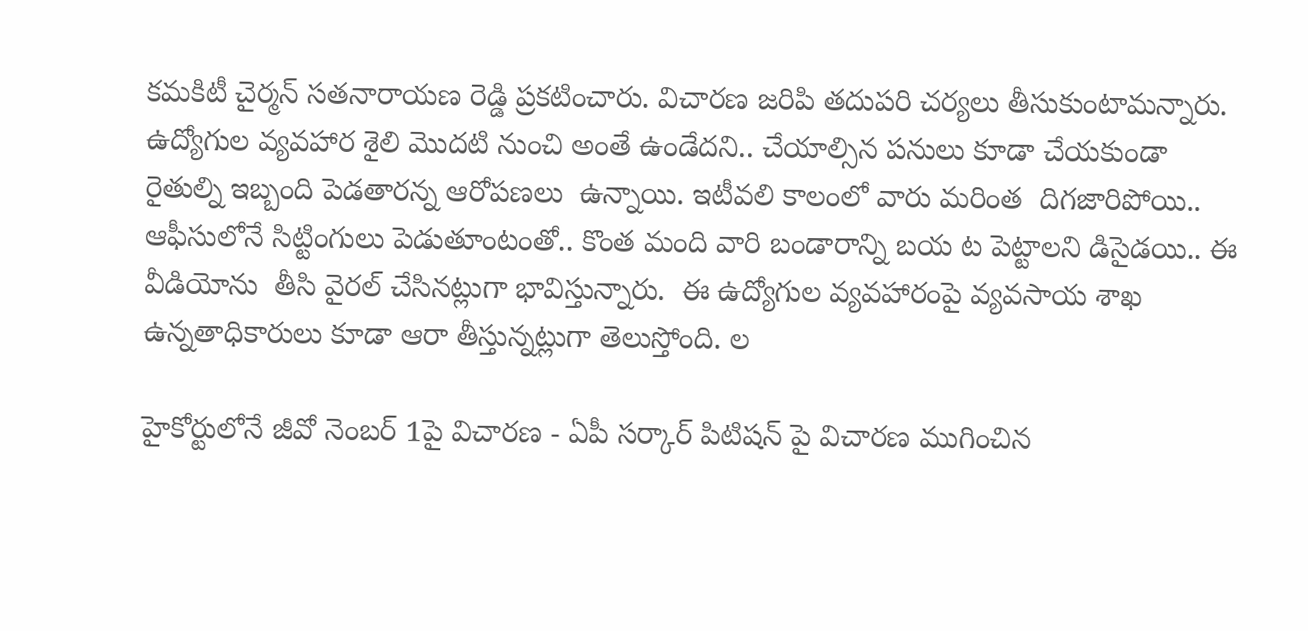కమకిటీ చైర్మన్ సతనారాయణ రెడ్డి ప్రకటించారు. విచారణ జరిపి తదుపరి చర్యలు తీసుకుంటామన్నారు.  ఉద్యోగుల వ్యవహార శైలి మొదటి నుంచి అంతే ఉండేదని.. చేయాల్సిన పనులు కూడా చేయకుండా రైతుల్ని ఇబ్బంది పెడతారన్న ఆరోపణలు  ఉన్నాయి. ఇటీవలి కాలంలో వారు మరింత  దిగజారిపోయి.. ఆఫీసులోనే సిట్టింగులు పెడుతూంటంతో.. కొంత మంది వారి బండారాన్ని బయ ట పెట్టాలని డిసైడయి.. ఈ వీడియోను  తీసి వైరల్ చేసినట్లుగా భావిస్తున్నారు.  ఈ ఉద్యోగుల వ్యవహారంపై వ్యవసాయ శాఖ ఉన్నతాధికారులు కూడా ఆరా తీస్తున్నట్లుగా తెలుస్తోంది. ల

హైకోర్టులోనే జీవో నెంబర్ 1పై విచారణ - ఏపీ సర్కార్ పిటిషన్ పై విచారణ ముగించిన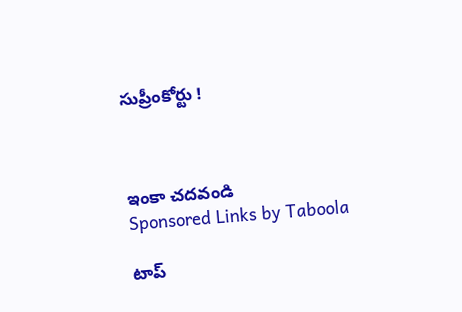సుప్రీంకోర్టు !



ఇంకా చదవండి
Sponsored Links by Taboola

టాప్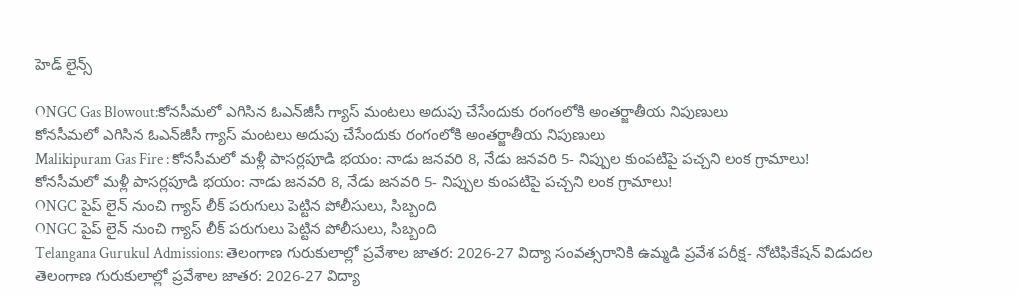హెడ్ లైన్స్

ONGC Gas Blowout:కోనసీమలో ఎగిసిన ఓఎన్‌జీసీ గ్యాస్‌ మంటలు అదుపు చేసేందుకు రంగంలోకి అంతర్జాతీయ నిపుణులు
కోనసీమలో ఎగిసిన ఓఎన్‌జీసీ గ్యాస్‌ మంటలు అదుపు చేసేందుకు రంగంలోకి అంతర్జాతీయ నిపుణులు
Malikipuram Gas Fire : కోనసీమలో మళ్లీ పాసర్లపూడి భయం: నాడు జనవరి 8, నేడు జనవరి 5- నిప్పుల కుంపటిపై పచ్చని లంక గ్రామాలు!
కోనసీమలో మళ్లీ పాసర్లపూడి భయం: నాడు జనవరి 8, నేడు జనవరి 5- నిప్పుల కుంపటిపై పచ్చని లంక గ్రామాలు!
ONGC పైప్ లైన్ నుంచి గ్యాస్ లీక్ పరుగులు పెట్టిన పోలీసులు, సిబ్బంది
ONGC పైప్ లైన్ నుంచి గ్యాస్ లీక్ పరుగులు పెట్టిన పోలీసులు, సిబ్బంది
Telangana Gurukul Admissions: తెలంగాణ గురుకులాల్లో ప్రవేశాల జాతర: 2026-27 విద్యా సంవత్సరానికి ఉమ్మడి ప్రవేశ పరీక్ష- నోటిఫికేషన్ విడుదల
తెలంగాణ గురుకులాల్లో ప్రవేశాల జాతర: 2026-27 విద్యా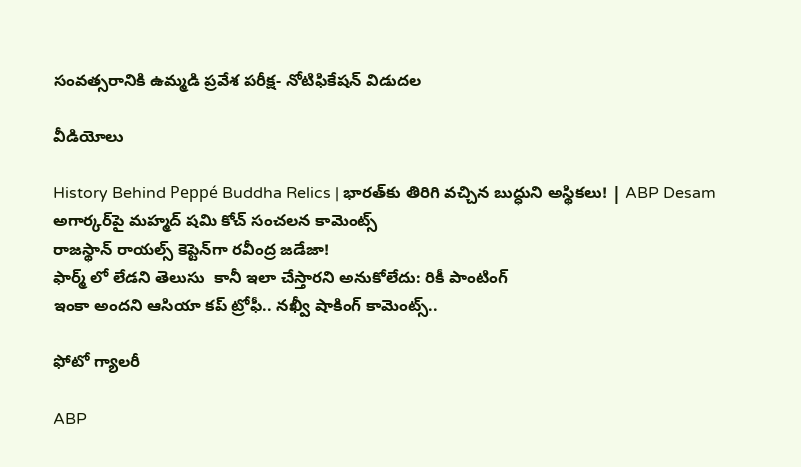సంవత్సరానికి ఉమ్మడి ప్రవేశ పరీక్ష- నోటిఫికేషన్ విడుదల

వీడియోలు

History Behind Peppé Buddha Relics | భారత్‌కు తిరిగి వచ్చిన బుద్ధుని అస్థికలు! | ABP Desam
అగార్కర్‌పై మహ్మద్ షమి కోచ్ సంచలన కామెంట్స్
రాజస్థాన్ రాయల్స్ కెప్టెన్‌గా రవీంద్ర జడేజా!
ఫార్మ్ లో లేడని తెలుసు  కానీ ఇలా చేస్తారని అనుకోలేదు: రికీ పాంటింగ్
ఇంకా అందని ఆసియా కప్ ట్రోఫీ.. నఖ్వీ షాకింగ్ కామెంట్స్..

ఫోటో గ్యాలరీ

ABP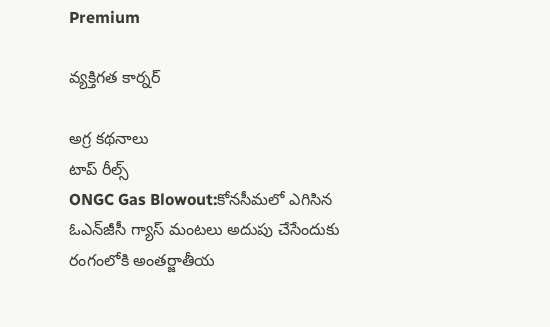Premium

వ్యక్తిగత కార్నర్

అగ్ర కథనాలు
టాప్ రీల్స్
ONGC Gas Blowout:కోనసీమలో ఎగిసిన ఓఎన్‌జీసీ గ్యాస్‌ మంటలు అదుపు చేసేందుకు రంగంలోకి అంతర్జాతీయ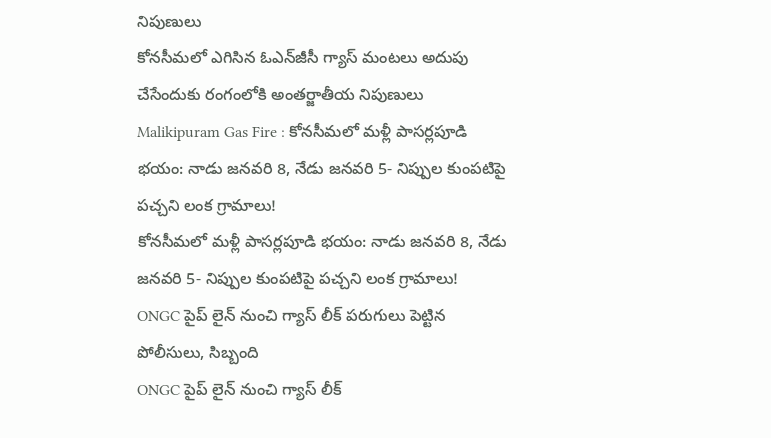నిపుణులు
కోనసీమలో ఎగిసిన ఓఎన్‌జీసీ గ్యాస్‌ మంటలు అదుపు చేసేందుకు రంగంలోకి అంతర్జాతీయ నిపుణులు
Malikipuram Gas Fire : కోనసీమలో మళ్లీ పాసర్లపూడి భయం: నాడు జనవరి 8, నేడు జనవరి 5- నిప్పుల కుంపటిపై పచ్చని లంక గ్రామాలు!
కోనసీమలో మళ్లీ పాసర్లపూడి భయం: నాడు జనవరి 8, నేడు జనవరి 5- నిప్పుల కుంపటిపై పచ్చని లంక గ్రామాలు!
ONGC పైప్ లైన్ నుంచి గ్యాస్ లీక్ పరుగులు పెట్టిన పోలీసులు, సిబ్బంది
ONGC పైప్ లైన్ నుంచి గ్యాస్ లీక్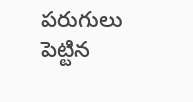పరుగులు పెట్టిన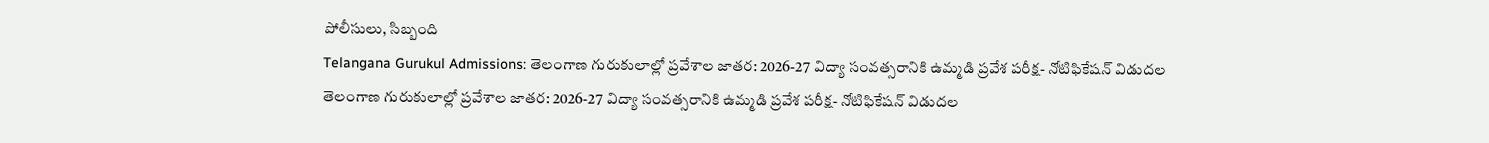పోలీసులు, సిబ్బంది
Telangana Gurukul Admissions: తెలంగాణ గురుకులాల్లో ప్రవేశాల జాతర: 2026-27 విద్యా సంవత్సరానికి ఉమ్మడి ప్రవేశ పరీక్ష- నోటిఫికేషన్ విడుదల
తెలంగాణ గురుకులాల్లో ప్రవేశాల జాతర: 2026-27 విద్యా సంవత్సరానికి ఉమ్మడి ప్రవేశ పరీక్ష- నోటిఫికేషన్ విడుదల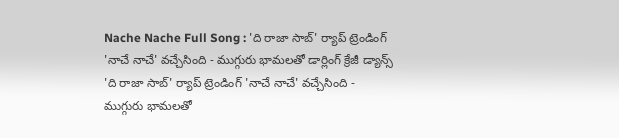Nache Nache Full Song : 'ది రాజా సాబ్' ర్యాప్ ట్రెండింగ్ 'నాచే నాచే' వచ్చేసింది - ముగ్గురు భామలతో డార్లింగ్ క్రేజీ డ్యాన్స్
'ది రాజా సాబ్' ర్యాప్ ట్రెండింగ్ 'నాచే నాచే' వచ్చేసింది - ముగ్గురు భామలతో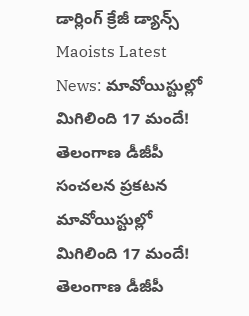డార్లింగ్ క్రేజీ డ్యాన్స్
Maoists Latest News: మావోయిస్టుల్లో మిగిలింది 17 మందే! తెలంగాణ డీజీపీ సంచలన ప్రకటన
మావోయిస్టుల్లో మిగిలింది 17 మందే! తెలంగాణ డీజీపీ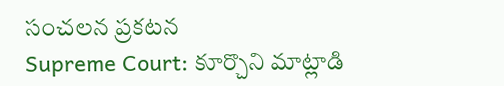సంచలన ప్రకటన
Supreme Court: కూర్చొని మాట్లాడి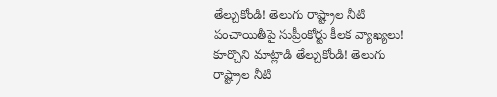తేల్చుకోండి! తెలుగు రాష్ట్రాల నీటి పంచాయితీపై సుప్రీంకోర్టు కీలక వ్యాఖ్యలు!
కూర్చొని మాట్లాడి తేల్చుకోండి! తెలుగు రాష్ట్రాల నీటి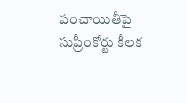పంచాయితీపై సుప్రీంకోర్టు కీలక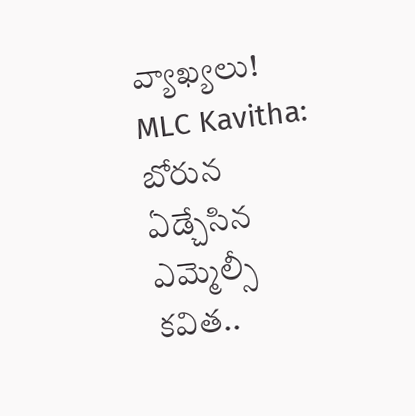వ్యాఖ్యలు!
MLC Kavitha: బోరున ఏడ్చేసిన ఎమ్మెల్సీ కవిత..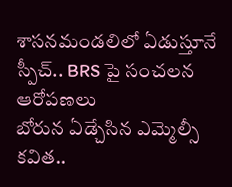శాసనమండలిలో ఏడుస్తూనే స్పీచ్.. BRS పై సంచలన ఆరోపణలు
బోరున ఏడ్చేసిన ఎమ్మెల్సీ కవిత..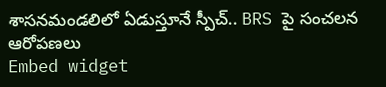శాసనమండలిలో ఏడుస్తూనే స్పీచ్.. BRS పై సంచలన ఆరోపణలు
Embed widget